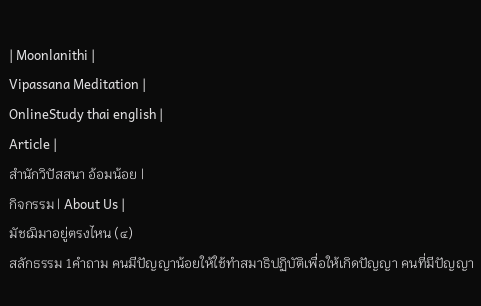| Moonlanithi |
Vipassana Meditation |
OnlineStudy thai english |
Article |
สำนักวิปัสสนา อ้อมน้อย |
กิจกรรม | About Us |
มัชฌิมาอยู่ตรงไหน (๔)
สลักธรรม 1คำถาม คนมีปัญญาน้อยให้ใช้ทำสมาธิปฏิบัติเพื่อให้เกิดปัญญา คนที่มีปัญญา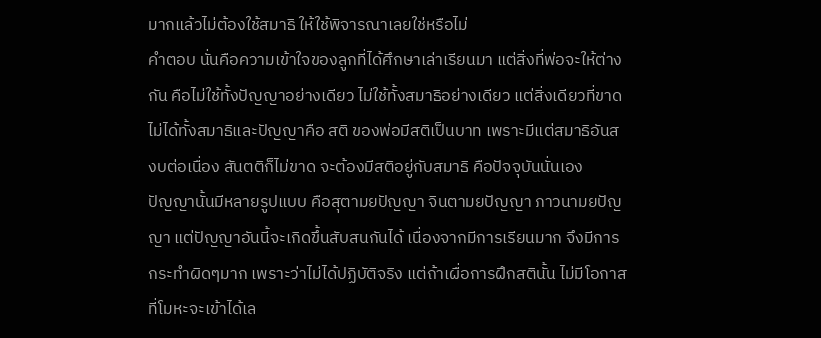มากแล้วไม่ต้องใช้สมาธิ ให้ใช้พิจารณาเลยใช่หรือไม่
คำตอบ นั่นคือความเข้าใจของลูกที่ได้ศึกษาเล่าเรียนมา แต่สิ่งที่พ่อจะให้ต่างกัน คือไม่ใช้ทั้งปัญญาอย่างเดียว ไม่ใช้ทั้งสมาธิอย่างเดียว แต่สิ่งเดียวที่ขาดไม่ได้ทั้งสมาธิและปัญญาคือ สติ ของพ่อมีสติเป็นบาท เพราะมีแต่สมาธิอันสงบต่อเนื่อง สันตติก็ไม่ขาด จะต้องมีสติอยู่กับสมาธิ คือปัจจุบันนั่นเอง
ปัญญานั้นมีหลายรูปแบบ คือสุตามยปัญญา จินตามยปัญญา ภาวนามยปัญญา แต่ปัญญาอันนี้จะเกิดขึ้นสับสนกันได้ เนื่องจากมีการเรียนมาก จึงมีการกระทำผิดๆมาก เพราะว่าไม่ได้ปฏิบัติจริง แต่ถ้าเผื่อการฝึกสตินั้น ไม่มีโอกาสที่โมหะจะเข้าได้เล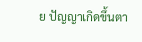ย ปัญญาเกิดขึ้นตา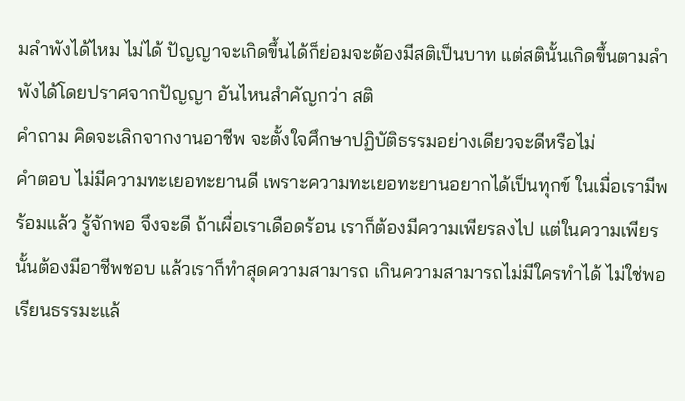มลำพังได้ไหม ไม่ได้ ปัญญาจะเกิดขึ้นได้ก็ย่อมจะต้องมีสติเป็นบาท แต่สตินั้นเกิดขึ้นตามลำพังได้โดยปราศจากปัญญา อันไหนสำคัญกว่า สติ
คำถาม คิดจะเลิกจากงานอาชีพ จะตั้งใจศึกษาปฏิบัติธรรมอย่างเดียวจะดีหรือไม่
คำตอบ ไม่มีความทะเยอทะยานดี เพราะความทะเยอทะยานอยากได้เป็นทุกข์ ในเมื่อเรามีพร้อมแล้ว รู้จักพอ จึงจะดี ถ้าเผื่อเราเดือดร้อน เราก็ต้องมีความเพียรลงไป แต่ในความเพียรนั้นต้องมีอาชีพชอบ แล้วเราก็ทำสุดความสามารถ เกินความสามารถไม่มีใครทำได้ ไม่ใช่พอเรียนธรรมะแล้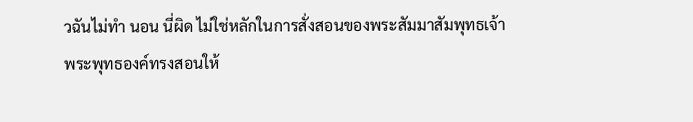วฉันไม่ทำ นอน นี่ผิด ไม่ใช่หลักในการสั่งสอนของพระสัมมาสัมพุทธเจ้า
พระพุทธองค์ทรงสอนให้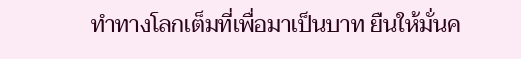ทำทางโลกเต็มที่เพื่อมาเป็นบาท ยืนให้มั่นค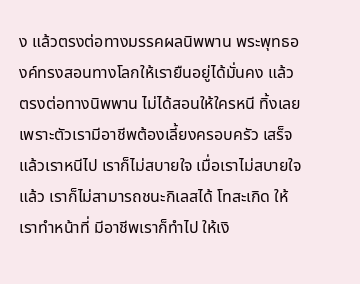ง แล้วตรงต่อทางมรรคผลนิพพาน พระพุทธองค์ทรงสอนทางโลกให้เรายืนอยู่ได้มั่นคง แล้วตรงต่อทางนิพพาน ไม่ได้สอนให้ใครหนี ทิ้งเลย เพราะตัวเรามีอาชีพต้องเลี้ยงครอบครัว เสร็จแล้วเราหนีไป เราก็ไม่สบายใจ เมื่อเราไม่สบายใจแล้ว เราก็ไม่สามารถชนะกิเลสได้ โทสะเกิด ให้เราทำหน้าที่ มีอาชีพเราก็ทำไป ให้เงิ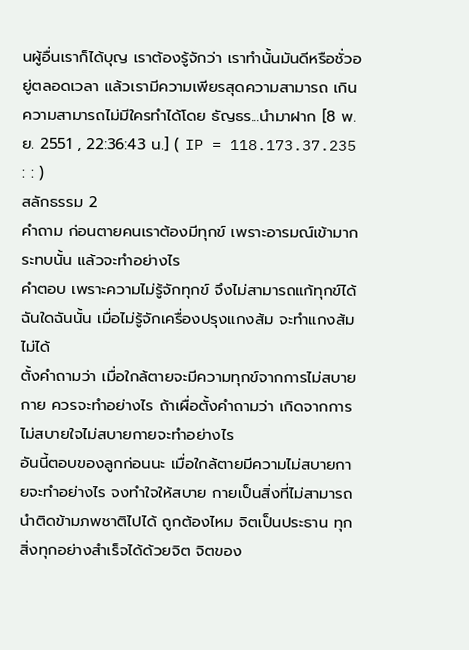นผู้อื่นเราก็ได้บุญ เราต้องรู้จักว่า เราทำนั้นมันดีหรือชั่วอยู่ตลอดเวลา แล้วเรามีความเพียรสุดความสามารถ เกินความสามารถไม่มีใครทำได้โดย ธัญธร...นำมาฝาก [8 พ.ย. 2551 , 22:36:43 น.] ( IP = 118.173.37.235 : : )
สลักธรรม 2
คำถาม ก่อนตายคนเราต้องมีทุกข์ เพราะอารมณ์เข้ามากระทบนั้น แล้วจะทำอย่างไร
คำตอบ เพราะความไม่รู้จักทุกข์ จึงไม่สามารถแก้ทุกข์ได้ ฉันใดฉันนั้น เมื่อไม่รู้จักเครื่องปรุงแกงส้ม จะทำแกงส้มไม่ได้
ตั้งคำถามว่า เมื่อใกล้ตายจะมีความทุกข์จากการไม่สบายกาย ควรจะทำอย่างไร ถ้าเผื่อตั้งคำถามว่า เกิดจากการไม่สบายใจไม่สบายกายจะทำอย่างไร
อันนี้ตอบของลูกก่อนนะ เมื่อใกล้ตายมีความไม่สบายกายจะทำอย่างไร จงทำใจให้สบาย กายเป็นสิ่งที่ไม่สามารถนำติดข้ามภพชาติไปได้ ถูกต้องไหม จิตเป็นประธาน ทุกสิ่งทุกอย่างสำเร็จได้ด้วยจิต จิตของ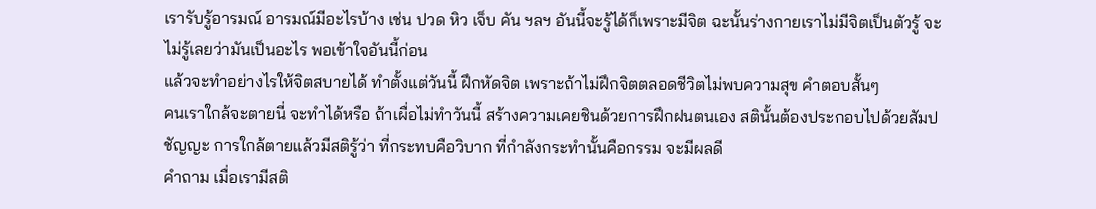เรารับรู้อารมณ์ อารมณ์มีอะไรบ้าง เช่น ปวด หิว เจ็บ คัน ฯลฯ อันนี้จะรู้ได้ก็เพราะมีจิต ฉะนั้นร่างกายเราไม่มีจิตเป็นตัวรู้ จะไม่รู้เลยว่ามันเป็นอะไร พอเข้าใจอันนี้ก่อน
แล้วจะทำอย่างไรให้จิตสบายได้ ทำตั้งแต่วันนี้ ฝึกหัดจิต เพราะถ้าไม่ฝึกจิตตลอดชีวิตไม่พบความสุข คำตอบสั้นๆ
คนเราใกล้จะตายนี่ จะทำได้หรือ ถ้าเผื่อไม่ทำวันนี้ สร้างความเคยชินด้วยการฝึกฝนตนเอง สตินั้นต้องประกอบไปด้วยสัมปชัญญะ การใกล้ตายแล้วมีสติรู้ว่า ที่กระทบคือวิบาก ที่กำลังกระทำนั้นคือกรรม จะมีผลดี
คำถาม เมื่อเรามีสติ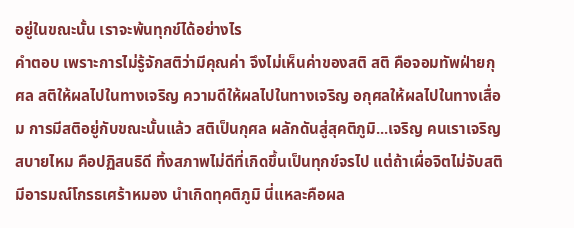อยู่ในขณะนั้น เราจะพ้นทุกข์ได้อย่างไร
คำตอบ เพราะการไม่รู้จักสติว่ามีคุณค่า จึงไม่เห็นค่าของสติ สติ คือจอมทัพฝ่ายกุศล สติให้ผลไปในทางเจริญ ความดีให้ผลไปในทางเจริญ อกุศลให้ผลไปในทางเสื่อม การมีสติอยู่กับขณะนั้นแล้ว สติเป็นกุศล ผลักดันสู่สุคติภูมิ...เจริญ คนเราเจริญ สบายไหม คือปฏิสนธิดี ทิ้งสภาพไม่ดีที่เกิดขึ้นเป็นทุกข์จรไป แต่ถ้าเผื่อจิตไม่จับสติ มีอารมณ์โกรธเศร้าหมอง นำเกิดทุคติภูมิ นี่แหละคือผล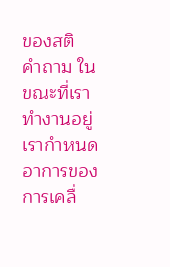ของสติ
คำถาม ในขณะที่เราทำงานอยู่ เรากำหนดอาการของการเคลื่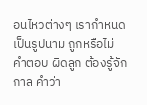อนไหวต่างๆ เรากำหนดเป็นรูปนาม ถูกหรือไม่
คำตอบ ผิดลูก ต้องรู้จักกาล คำว่า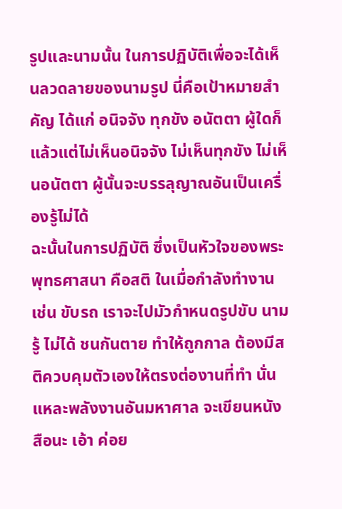รูปและนามนั้น ในการปฏิบัติเพื่อจะได้เห็นลวดลายของนามรูป นี่คือเป้าหมายสำคัญ ได้แก่ อนิจจัง ทุกขัง อนัตตา ผู้ใดก็แล้วแต่ไม่เห็นอนิจจัง ไม่เห็นทุกขัง ไม่เห็นอนัตตา ผู้นั้นจะบรรลุญาณอันเป็นเครื่องรู้ไม่ได้
ฉะนั้นในการปฏิบัติ ซึ่งเป็นหัวใจของพระพุทธศาสนา คือสติ ในเมื่อกำลังทำงาน เช่น ขับรถ เราจะไปมัวกำหนดรูปขับ นามรู้ ไม่ได้ ชนกันตาย ทำให้ถูกกาล ต้องมีสติควบคุมตัวเองให้ตรงต่องานที่ทำ นั่นแหละพลังงานอันมหาศาล จะเขียนหนังสือนะ เอ้า ค่อย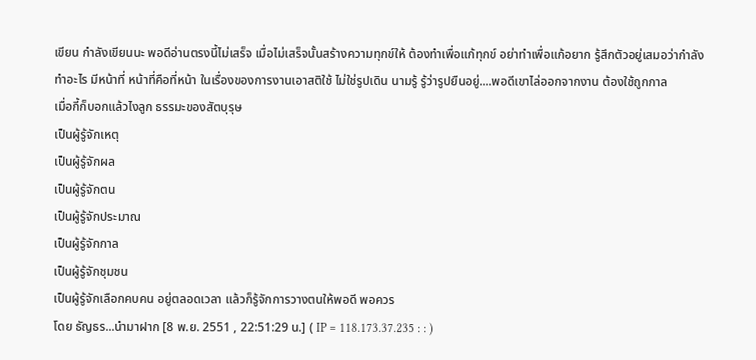เขียน กำลังเขียนนะ พอดีอ่านตรงนี้ไม่เสร็จ เมื่อไม่เสร็จนั้นสร้างความทุกข์ให้ ต้องทำเพื่อแก้ทุกข์ อย่าทำเพื่อแก้อยาก รู้สึกตัวอยู่เสมอว่ากำลังทำอะไร มีหน้าที่ หน้าที่คือที่หน้า ในเรื่องของการงานเอาสติใช้ ไม่ใช่รูปเดิน นามรู้ รู้ว่ารูปยืนอยู่....พอดีเขาไล่ออกจากงาน ต้องใช้ถูกกาล
เมื่อกี้ก็บอกแล้วไงลูก ธรรมะของสัตบุรุษ
เป็นผู้รู้จักเหตุ
เป็นผู้รู้จักผล
เป็นผู้รู้จักตน
เป็นผู้รู้จักประมาณ
เป็นผู้รู้จักกาล
เป็นผู้รู้จักชุมชน
เป็นผู้รู้จักเลือกคบคน อยู่ตลอดเวลา แล้วก็รู้จักการวางตนให้พอดี พอควร
โดย ธัญธร...นำมาฝาก [8 พ.ย. 2551 , 22:51:29 น.] ( IP = 118.173.37.235 : : )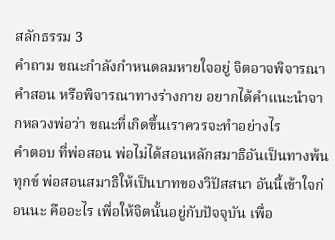สลักธรรม 3
คำถาม ขณะกำลังกำหนดลมหายใจอยู่ จิตอาจพิจารณาคำสอน หรือพิจารณาทางร่างกาย อยากได้คำแนะนำจากหลวงพ่อว่า ขณะที่เกิดขึ้นเราควรจะทำอย่างไร
คำตอบ ที่พ่อสอน พ่อไม่ได้สอนหลักสมาธิอันเป็นทางพ้นทุกข์ พ่อสอนสมาธิให้เป็นบาทของวิปัสสนา อันนี้เข้าใจก่อนนะ คืออะไร เพื่อให้จิตนั้นอยู่กับปัจจุบัน เพื่อ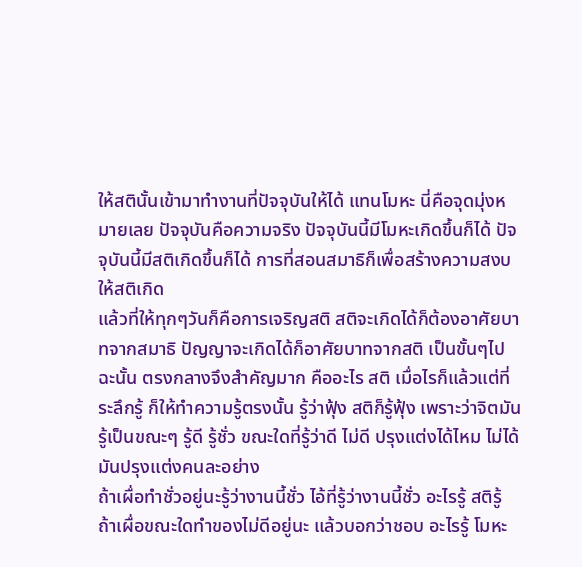ให้สตินั้นเข้ามาทำงานที่ปัจจุบันให้ได้ แทนโมหะ นี่คือจุดมุ่งหมายเลย ปัจจุบันคือความจริง ปัจจุบันนี้มีโมหะเกิดขึ้นก็ได้ ปัจจุบันนี้มีสติเกิดขึ้นก็ได้ การที่สอนสมาธิก็เพื่อสร้างความสงบให้สติเกิด
แล้วที่ให้ทุกๆวันก็คือการเจริญสติ สติจะเกิดได้ก็ต้องอาศัยบาทจากสมาธิ ปัญญาจะเกิดได้ก็อาศัยบาทจากสติ เป็นขั้นๆไป ฉะนั้น ตรงกลางจึงสำคัญมาก คืออะไร สติ เมื่อไรก็แล้วแต่ที่ระลึกรู้ ก็ให้ทำความรู้ตรงนั้น รู้ว่าฟุ้ง สติก็รู้ฟุ้ง เพราะว่าจิตมันรู้เป็นขณะๆ รู้ดี รู้ชั่ว ขณะใดที่รู้ว่าดี ไม่ดี ปรุงแต่งได้ไหม ไม่ได้ มันปรุงแต่งคนละอย่าง
ถ้าเผื่อทำชั่วอยู่นะรู้ว่างานนี้ชั่ว ไอ้ที่รู้ว่างานนี้ชั่ว อะไรรู้ สติรู้
ถ้าเผื่อขณะใดทำของไม่ดีอยู่นะ แล้วบอกว่าชอบ อะไรรู้ โมหะ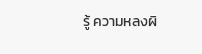รู้ ความหลงผิ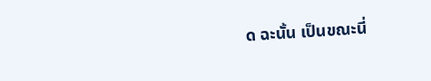ด ฉะนั้น เป็นขณะนี่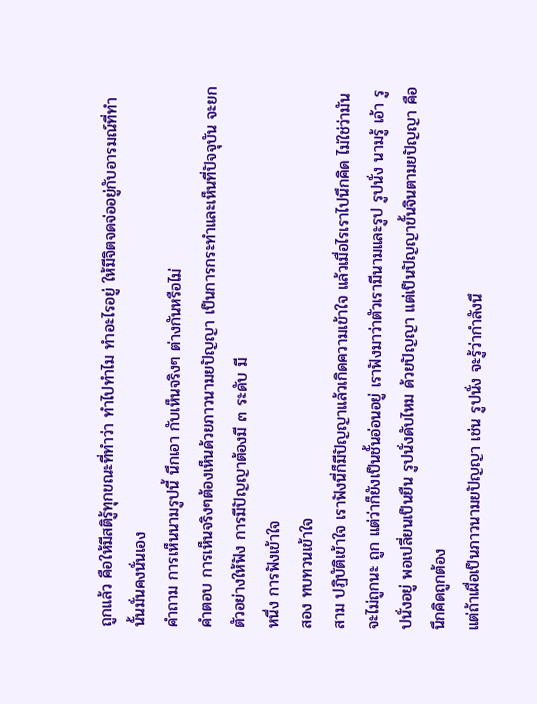ถูกแล้ว คือให้มีสติรู้ทุกขณะที่ทำว่า ทำไปทำไม ทำอะไรอยู่ ให้มีจิตจดจ่ออยู่กับอารมณ์ที่ทำนั้นมั่นคงนั่นเอง
คำถาม การเห็นนามรูปนี้ นึกเอา กับเห็นจริงๆ ต่างกันหรือไม่
คำตอบ การเห็นจริงๆต้องเห็นด้วยภาวนามยปัญญา เป็นการกระทำและเห็นที่ปัจจุบัน จะยกตัวอย่างให้ฟัง การมีปัญญาต้องมี ๓ ระดับ มี
หนึ่ง การฟังเข้าใจ
สอง ทบทวนเข้าใจ
สาม ปฏิบัติเข้าใจ เราฟังนี่ก็มีปัญญาแล้วเกิดความเข้าใจ แล้วเมื่อไรเราไปนึกคิด ไม่ใช่ว่ามันจะไม่ถูกนะ ถูก แต่ว่าก็ยังเป็นชั้นอ่อนอยู่ เราฟังมาว่าตัวเรามีนามและรูป รูปนั่ง นามรู้ เอ้า รูปนั่งอยู่ พอเปลี่ยนเป็นยืน รูปนั่งดับไหม ด้วยปัญญา แต่เป็นปัญญาขั้นจินตามยปัญญา คือนึกคิดถูกต้อง
แต่ถ้าเผื่อเป็นภาวนามยปัญญา เช่น รูปนั่ง จะรู้ว่ากำลังนึ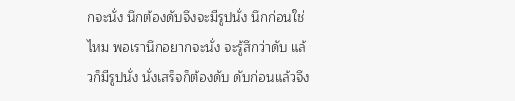กจะนั่ง นึกต้องดับจึงจะมีรูปนั่ง นึกก่อนใช่ไหม พอเรานึกอยากจะนั่ง จะรู้สึกว่าดับ แล้วก็มีรูปนั่ง นั่งเสร็จก็ต้องดับ ดับก่อนแล้วจึง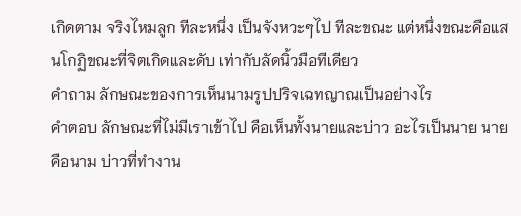เกิดตาม จริงไหมลูก ทีละหนึ่ง เป็นจังหวะๆไป ทีละขณะ แต่หนึ่งขณะคือแสนโกฏิขณะที่จิตเกิดและดับ เท่ากับลัดนิ้วมือทีเดียว
คำถาม ลักษณะของการเห็นนามรูปปริจเฉทญาณเป็นอย่างไร
คำตอบ ลักษณะที่ไม่มีเราเข้าไป คือเห็นทั้งนายและบ่าว อะไรเป็นนาย นายคือนาม บ่าวที่ทำงาน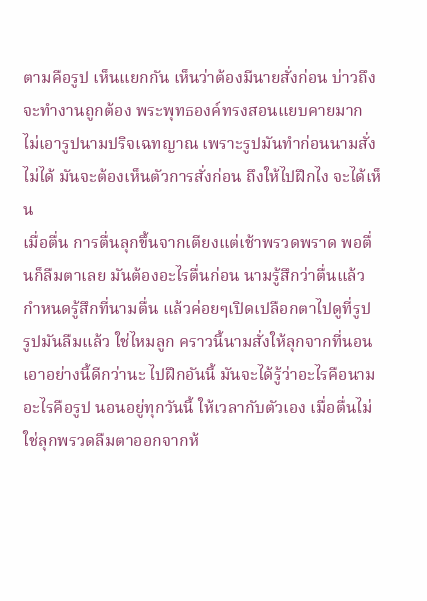ตามคือรูป เห็นแยกกัน เห็นว่าต้องมีนายสั่งก่อน บ่าวถึงจะทำงานถูกต้อง พระพุทธองค์ทรงสอนแยบคายมาก ไม่เอารูปนามปริจเฉทญาณ เพราะรูปมันทำก่อนนามสั่งไม่ได้ มันจะต้องเห็นตัวการสั่งก่อน ถึงให้ไปฝึกไง จะได้เห็น
เมื่อตื่น การตื่นลุกขึ้นจากเตียงแต่เช้าพรวดพราด พอตื่นก็ลืมตาเลย มันต้องอะไรตื่นก่อน นามรู้สึกว่าตื่นแล้ว กำหนดรู้สึกที่นามตื่น แล้วค่อยๆเปิดเปลือกตาไปดูที่รูป รูปมันลืมแล้ว ใช่ไหมลูก คราวนี้นามสั่งให้ลุกจากที่นอน
เอาอย่างนี้ดีกว่านะ ไปฝึกอันนี้ มันจะได้รู้ว่าอะไรคือนาม อะไรคือรูป นอนอยู่ทุกวันนี้ ให้เวลากับตัวเอง เมื่อตื่นไม่ใช่ลุกพรวดลืมตาออกจากห้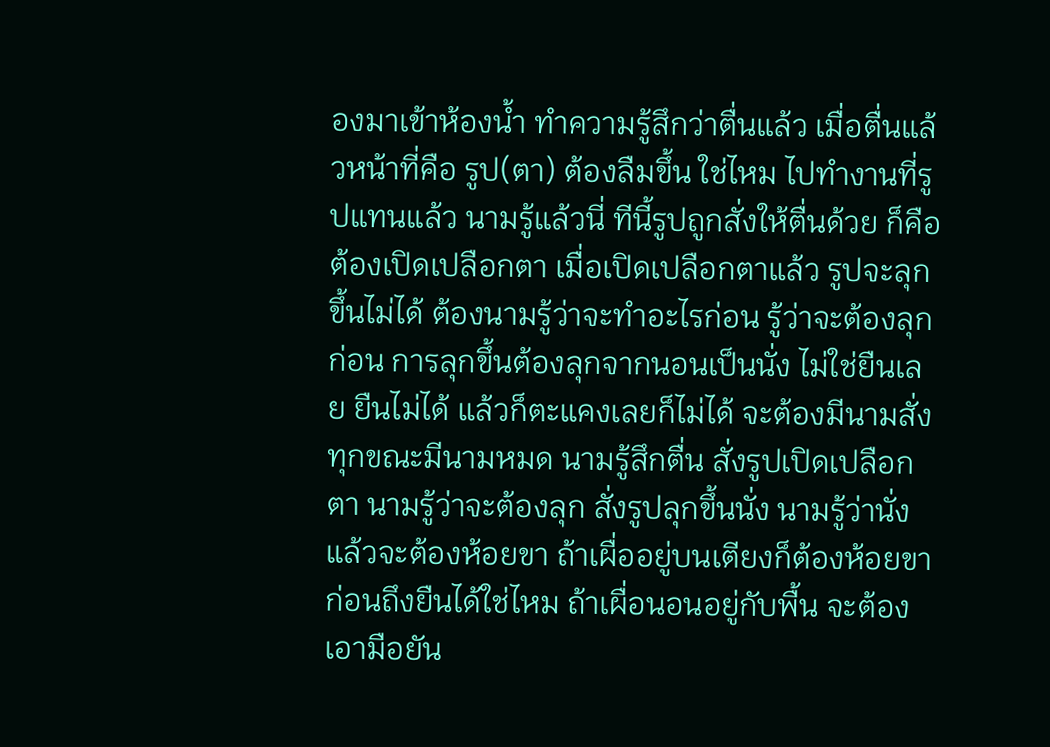องมาเข้าห้องน้ำ ทำความรู้สึกว่าตื่นแล้ว เมื่อตื่นแล้วหน้าที่คือ รูป(ตา) ต้องลืมขึ้น ใช่ไหม ไปทำงานที่รูปแทนแล้ว นามรู้แล้วนี่ ทีนี้รูปถูกสั่งให้ตื่นด้วย ก็คือต้องเปิดเปลือกตา เมื่อเปิดเปลือกตาแล้ว รูปจะลุกขึ้นไม่ได้ ต้องนามรู้ว่าจะทำอะไรก่อน รู้ว่าจะต้องลุกก่อน การลุกขึ้นต้องลุกจากนอนเป็นนั่ง ไม่ใช่ยืนเลย ยืนไม่ได้ แล้วก็ตะแคงเลยก็ไม่ได้ จะต้องมีนามสั่ง ทุกขณะมีนามหมด นามรู้สึกตื่น สั่งรูปเปิดเปลือกตา นามรู้ว่าจะต้องลุก สั่งรูปลุกขึ้นนั่ง นามรู้ว่านั่งแล้วจะต้องห้อยขา ถ้าเผื่ออยู่บนเตียงก็ต้องห้อยขาก่อนถึงยืนได้ใช่ไหม ถ้าเผื่อนอนอยู่กับพื้น จะต้องเอามือยัน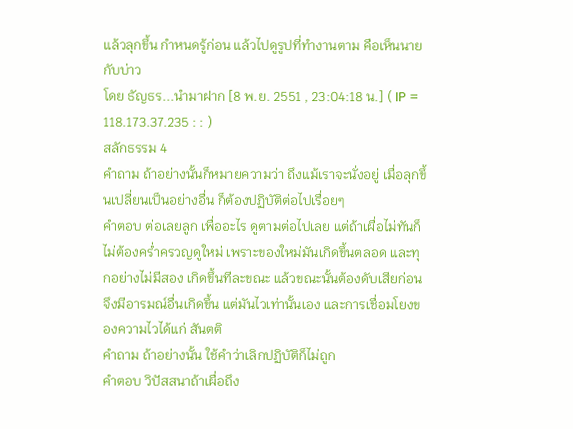แล้วลุกขึ้น กำหนดรู้ก่อน แล้วไปดูรูปที่ทำงานตาม คือเห็นนายกับบ่าว
โดย ธัญธร...นำมาฝาก [8 พ.ย. 2551 , 23:04:18 น.] ( IP = 118.173.37.235 : : )
สลักธรรม 4
คำถาม ถ้าอย่างนั้นก็หมายความว่า ถึงแม้เราจะนั่งอยู่ เมื่อลุกขึ้นเปลี่ยนเป็นอย่างอื่น ก็ต้องปฏิบัติต่อไปเรื่อยๆ
คำตอบ ต่อเลยลูก เพื่ออะไร ดูตามต่อไปเลย แต่ถ้าเผื่อไม่ทันก็ไม่ต้องคร่ำครวญดูใหม่ เพราะของใหม่มันเกิดขึ้นตลอด และทุกอย่างไม่มีสอง เกิดขึ้นทีละขณะ แล้วขณะนั้นต้องดับเสียก่อน จึงมีอารมณ์อื่นเกิดขึ้น แต่มันไวเท่านั้นเอง และการเชื่อมโยงของความไวได้แก่ สันตติ
คำถาม ถ้าอย่างนั้น ใช้คำว่าเลิกปฏิบัติก็ไม่ถูก
คำตอบ วิปัสสนาถ้าเผื่อถึง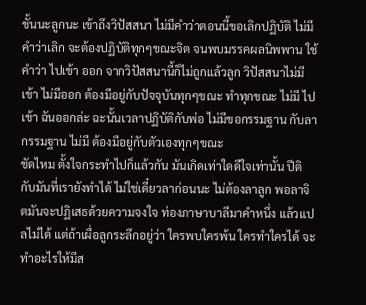ขั้นนะลูกนะ เข้าถึงวิปัสสนา ไม่มีคำว่าตอนนี้ขอเลิกปฏิบัติ ไม่มีคำว่าเลิก จะต้องปฏิบัติทุกๆขณะจิต จนพบมรรคผลนิพพาน ใช้คำว่า ไปเข้า ออก จากวิปัสสนานี้ก็ไม่ถูกแล้วลูก วิปัสสนาไม่มีเข้า ไม่มีออก ต้องมีอยู่กับปัจจุบันทุกๆขณะ ทำทุกขณะ ไม่มี ไปเข้า ฉันออกล่ะ ฉะนั้นเวลาปฏิบัติกับพ่อ ไม่มีขอกรรมฐาน กับลากรรมฐาน ไม่มี ต้องมีอยู่กับตัวเองทุกๆขณะ
ชัดไหม ตั้งใจกระทำไปก็แล้วกัน มันเกิดเท่าใดดีใจเท่านั้น ปีติกับมันที่เรายังทำได้ ไม่ใช่เดี๋ยวลาก่อนนะ ไม่ต้องลาลูก พอลาจิตมันจะปฏิเสธด้วยความจงใจ ท่องภาษาบาลีมาคำหนึ่ง แล้วแปลไม่ได้ แต่ถ้าเผื่อลูกระลึกอยู่ว่า ใครพบใครพ้น ใครทำใครได้ จะทำอะไรให้มีส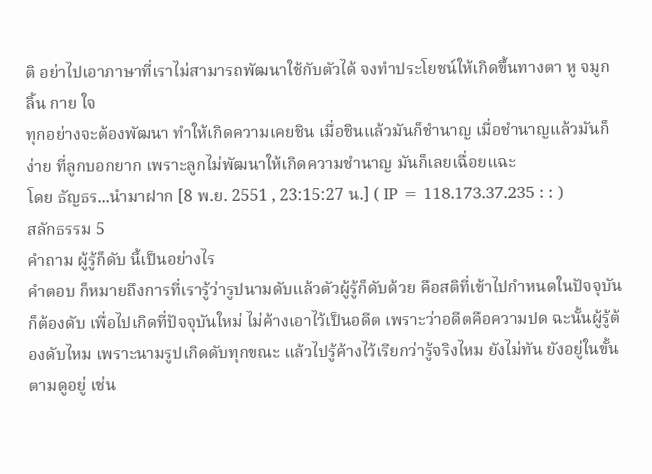ติ อย่าไปเอาภาษาที่เราไม่สามารถพัฒนาใช้กับตัวได้ จงทำประโยชน์ให้เกิดขึ้นทางตา หู จมูก ลิ้น กาย ใจ
ทุกอย่างจะต้องพัฒนา ทำให้เกิดความเคยชิน เมื่อชินแล้วมันก็ชำนาญ เมื่อชำนาญแล้วมันก็ง่าย ที่ลูกบอกยาก เพราะลูกไม่พัฒนาให้เกิดความชำนาญ มันก็เลยเฉื่อยแฉะ
โดย ธัญธร...นำมาฝาก [8 พ.ย. 2551 , 23:15:27 น.] ( IP = 118.173.37.235 : : )
สลักธรรม 5
คำถาม ผู้รู้ก็ดับ นี้เป็นอย่างไร
คำตอบ ก็หมายถึงการที่เรารู้ว่ารูปนามดับแล้วตัวผู้รู้ก็ดับด้วย คือสติที่เข้าไปกำหนดในปัจจุบันก็ต้องดับ เพื่อไปเกิดที่ปัจจุบันใหม่ ไม่ค้างเอาไว้เป็นอดีต เพราะว่าอดีตคือความปด ฉะนั้นผู้รู้ต้องดับไหม เพราะนามรูปเกิดดับทุกขณะ แล้วไปรู้ค้างไว้เรียกว่ารู้จริงไหม ยังไม่ทัน ยังอยู่ในขั้นตามดูอยู่ เช่น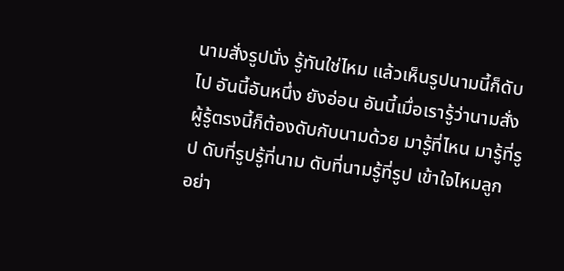นามสั่งรูปนั่ง รู้ทันใช่ไหม แล้วเห็นรูปนามนี้ก็ดับไป อันนี้อันหนึ่ง ยังอ่อน อันนี้เมื่อเรารู้ว่านามสั่ง ผู้รู้ตรงนี้ก็ต้องดับกับนามด้วย มารู้ที่ไหน มารู้ที่รูป ดับที่รูปรู้ที่นาม ดับที่นามรู้ที่รูป เข้าใจไหมลูก
อย่า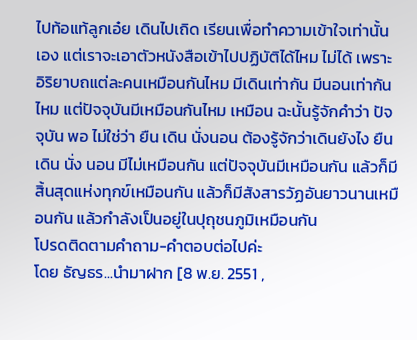ไปท้อแท้ลูกเอ๋ย เดินไปเถิด เรียนเพื่อทำความเข้าใจเท่านั้นเอง แต่เราจะเอาตัวหนังสือเข้าไปปฏิบัติได้ไหม ไม่ได้ เพราะอิริยาบถแต่ละคนเหมือนกันไหม มีเดินเท่ากัน มีนอนเท่ากันไหม แต่ปัจจุบันมีเหมือนกันไหม เหมือน ฉะนั้นรู้จักคำว่า ปัจจุบัน พอ ไม่ใช่ว่า ยืน เดิน นั่งนอน ต้องรู้จักว่าเดินยังไง ยืน เดิน นั่ง นอน มีไม่เหมือนกัน แต่ปัจจุบันมีเหมือนกัน แล้วก็มีสิ้นสุดแห่งทุกข์เหมือนกัน แล้วก็มีสังสารวัฏอันยาวนานเหมือนกัน แล้วกำลังเป็นอยู่ในปุถุชนภูมิเหมือนกัน
โปรดติดตามคำถาม-คำตอบต่อไปค่ะ
โดย ธัญธร...นำมาฝาก [8 พ.ย. 2551 ,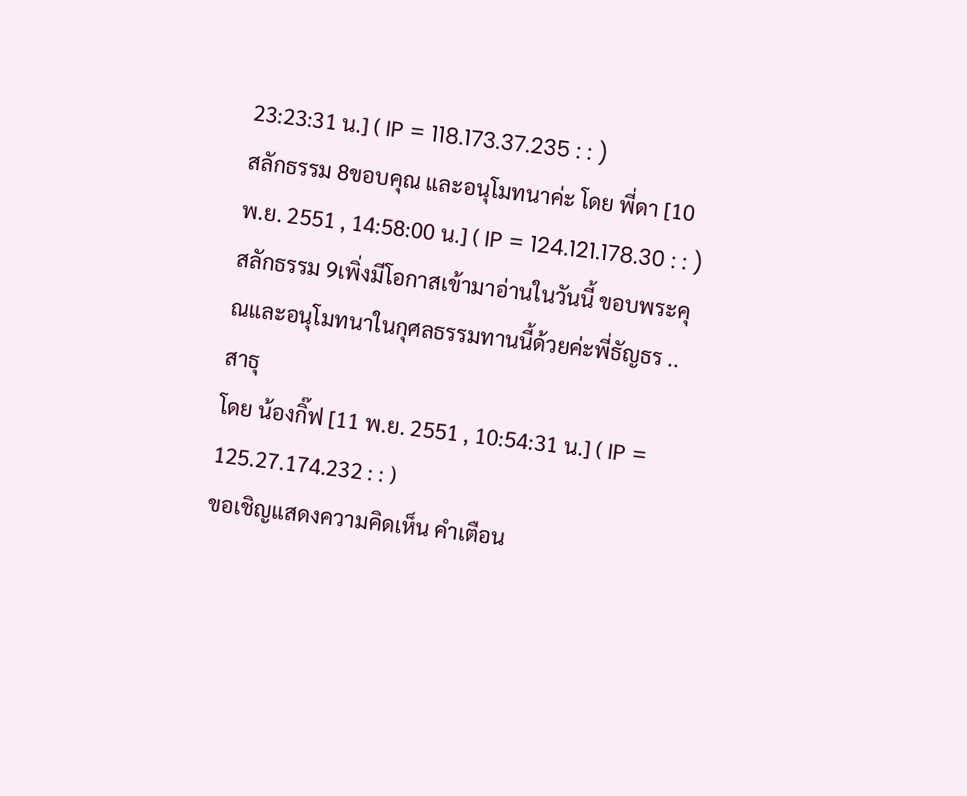23:23:31 น.] ( IP = 118.173.37.235 : : )
สลักธรรม 8ขอบคุณ และอนุโมทนาค่ะ โดย พี่ดา [10 พ.ย. 2551 , 14:58:00 น.] ( IP = 124.121.178.30 : : )
สลักธรรม 9เพิ่งมีโอกาสเข้ามาอ่านในวันนี้ ขอบพระคุณและอนุโมทนาในกุศลธรรมทานนี้ด้วยค่ะพี่ธัญธร ..สาธุ
โดย น้องกิ๊ฟ [11 พ.ย. 2551 , 10:54:31 น.] ( IP = 125.27.174.232 : : )
ขอเชิญแสดงความคิดเห็น คำเตือน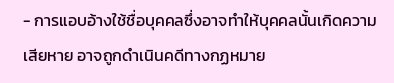- การแอบอ้างใช้ชื่อบุคคลซึ่งอาจทำให้บุคคลนั้นเกิดความเสียหาย อาจถูกดำเนินคดีทางกฏหมาย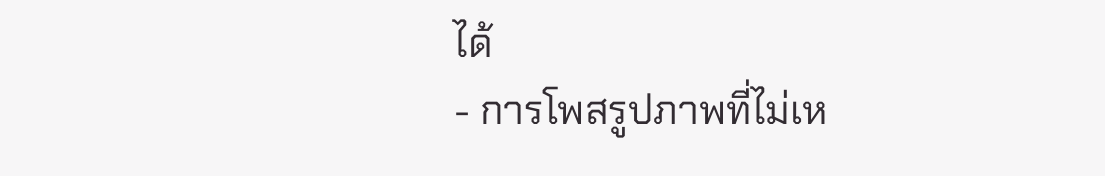ได้
- การโพสรูปภาพที่ไม่เห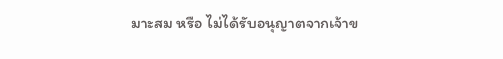มาะสม หรือ ไม่ได้รับอนุญาตจากเจ้าข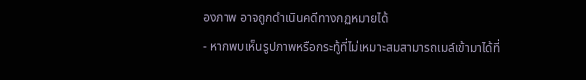องภาพ อาจถูกดำเนินคดีทางกฏหมายได้
- หากพบเห็นรูปภาพหรือกระทู้ที่ไม่เหมาะสมสามารถเมล์เข้ามาได้ที่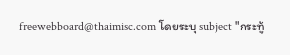freewebboard@thaimisc.com โดยระบุ subject "กระทู้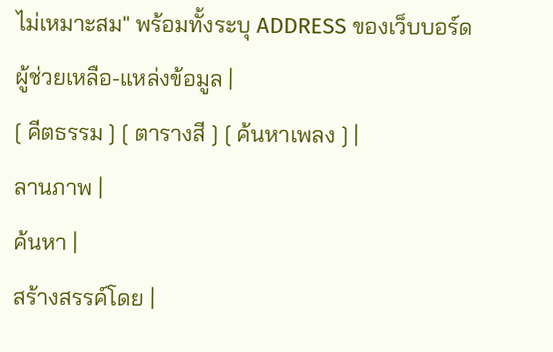ไม่เหมาะสม" พร้อมทั้งระบุ ADDRESS ของเว็บบอร์ด
ผู้ช่วยเหลือ-แหล่งข้อมูล |
[ คีตธรรม ] [ ตารางสี ] [ ค้นหาเพลง ] |
ลานภาพ |
ค้นหา |
สร้างสรรค์โดย |